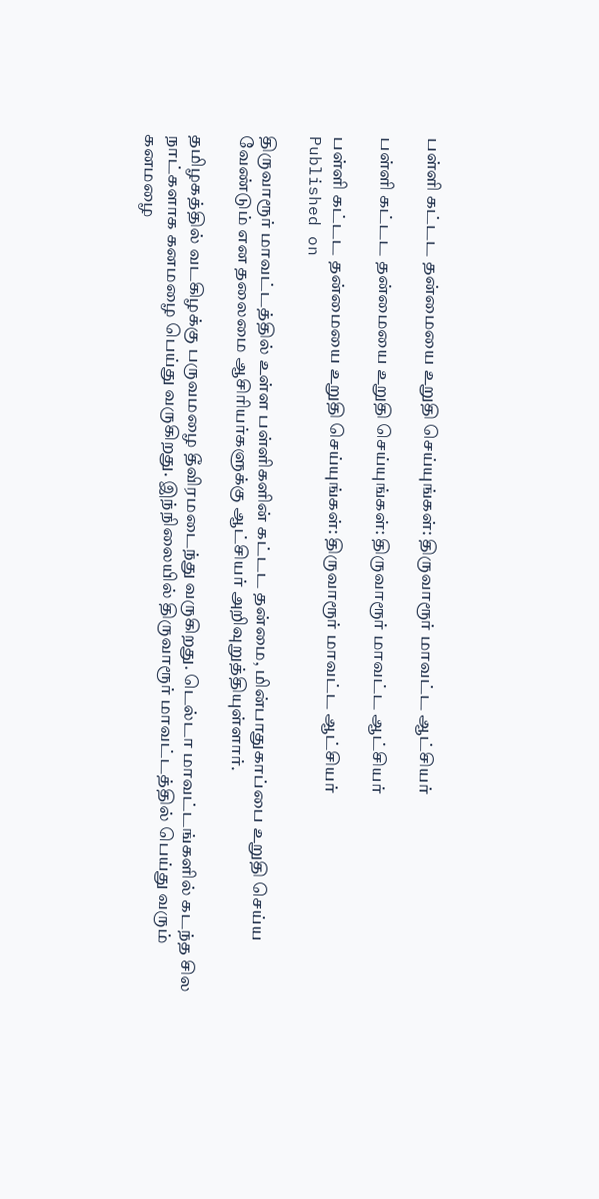பள்ளி கட்டட தன்மையை உறுதி செய்யுங்கள்: திருவாரூர் மாவட்ட ஆட்சியர்

பள்ளி கட்டட தன்மையை உறுதி செய்யுங்கள்: திருவாரூர் மாவட்ட ஆட்சியர்

பள்ளி கட்டட தன்மையை உறுதி செய்யுங்கள்: திருவாரூர் மாவட்ட ஆட்சியர்
Published on

திருவாரூர் மாவட்டத்தில் உள்ள பள்ளிகளின் கட்டட தன்மை, மின்பாதுகாப்பை உறுதி செய்ய வேண்டும் என தலைமை ஆசிரியர்களுக்கு ஆட்சியர் அறிவுறுத்தியுள்ளார்.

தமிழகத்தில் வடகிழக்கு பருவமழை தீவிரமடைந்து வருகிறது. டெல்டா மாவட்டங்களில் கடந்த சில நாட்களாக கனமழை பெய்து வருகிறது. இந்நிலையில் திருவாரூர் மாவட்டத்தில் பெய்து வரும் கனமழை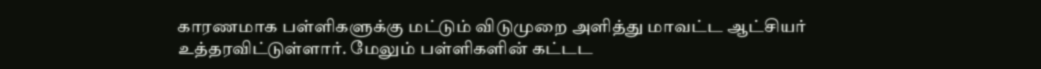காரணமாக பள்ளிகளுக்கு மட்டும் விடுமுறை அளித்து மாவட்ட ஆட்சியர் உத்தரவிட்டுள்ளார். மேலும் பள்ளிகளின் கட்டட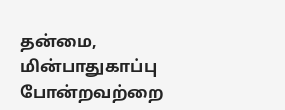தன்மை, மின்பாதுகாப்பு போன்றவற்றை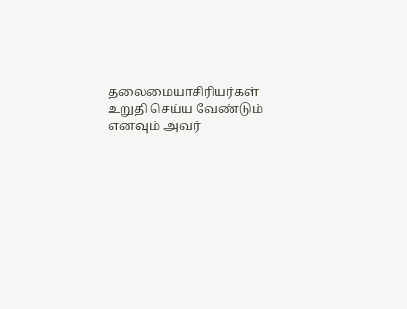தலைமையாசிரியர்கள் உறுதி செய்ய வேண்டும் எனவும் அவர்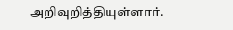அறிவுறித்தியுள்ளார்.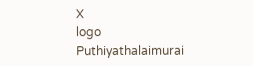X
logo
Puthiyathalaimurai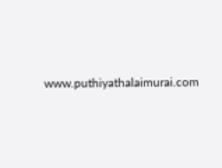www.puthiyathalaimurai.com